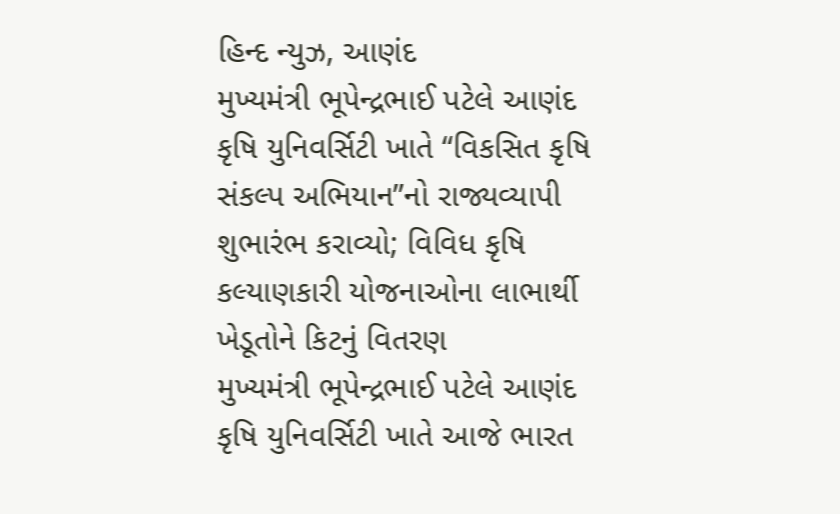હિન્દ ન્યુઝ, આણંદ
મુખ્યમંત્રી ભૂપેન્દ્રભાઈ પટેલે આણંદ કૃષિ યુનિવર્સિટી ખાતે “વિકસિત કૃષિ સંકલ્પ અભિયાન”નો રાજ્યવ્યાપી શુભારંભ કરાવ્યો; વિવિધ કૃષિ કલ્યાણકારી યોજનાઓના લાભાર્થી ખેડૂતોને કિટનું વિતરણ
મુખ્યમંત્રી ભૂપેન્દ્રભાઈ પટેલે આણંદ કૃષિ યુનિવર્સિટી ખાતે આજે ભારત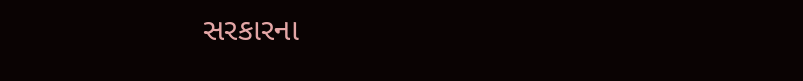સરકારના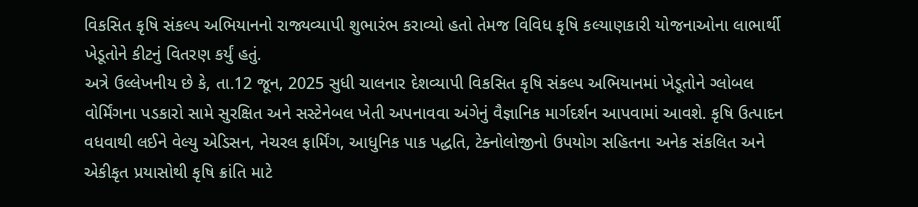વિકસિત કૃષિ સંકલ્પ અભિયાનનો રાજ્યવ્યાપી શુભારંભ કરાવ્યો હતો તેમજ વિવિધ કૃષિ કલ્યાણકારી યોજનાઓના લાભાર્થી ખેડૂતોને કીટનું વિતરણ કર્યું હતું.
અત્રે ઉલ્લેખનીય છે કે, તા.12 જૂન, 2025 સુધી ચાલનાર દેશવ્યાપી વિકસિત કૃષિ સંકલ્પ અભિયાનમાં ખેડૂતોને ગ્લોબલ વોર્મિંગના પડકારો સામે સુરક્ષિત અને સસ્ટેનેબલ ખેતી અપનાવવા અંગેનું વૈજ્ઞાનિક માર્ગદર્શન આપવામાં આવશે. કૃષિ ઉત્પાદન વધવાથી લઈને વેલ્યુ એડિસન, નેચરલ ફાર્મિંગ, આધુનિક પાક પદ્ધતિ, ટેક્નોલોજીનો ઉપયોગ સહિતના અનેક સંકલિત અને એકીકૃત પ્રયાસોથી કૃષિ ક્રાંતિ માટે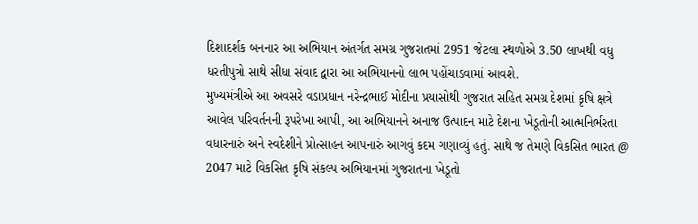દિશાદર્શક બનનાર આ અભિયાન અંતર્ગત સમગ્ર ગુજરાતમાં 2951 જેટલા સ્થળોએ 3.50 લાખથી વધુ ધરતીપુત્રો સાથે સીધા સંવાદ દ્વારા આ અભિયાનનો લાભ પહોંચાડવામાં આવશે.
મુખ્યમંત્રીએ આ અવસરે વડાપ્રધાન નરેન્દ્રભાઈ મોદીના પ્રયાસોથી ગુજરાત સહિત સમગ્ર દેશમાં કૃષિ ક્ષત્રે આવેલ પરિવર્તનની રૂપરેખા આપી, આ અભિયાનને અનાજ ઉત્પાદન માટે દેશના ખેડૂતોની આત્મનિર્ભરતા વધારનારું અને સ્વદેશીને પ્રોત્સાહન આપનારું આગવું કદમ ગણાવ્યું હતું. સાથે જ તેમણે વિકસિત ભારત @ 2047 માટે વિકસિત કૃષિ સંકલ્પ અભિયાનમાં ગુજરાતના ખેડૂતો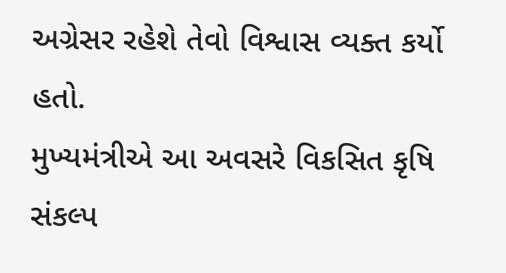અગ્રેસર રહેશે તેવો વિશ્વાસ વ્યક્ત કર્યો હતો.
મુખ્યમંત્રીએ આ અવસરે વિકસિત કૃષિ સંકલ્પ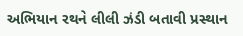અભિયાન રથને લીલી ઝંડી બતાવી પ્રસ્થાન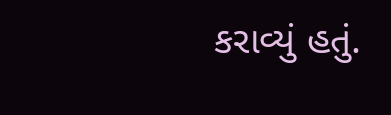કરાવ્યું હતું.